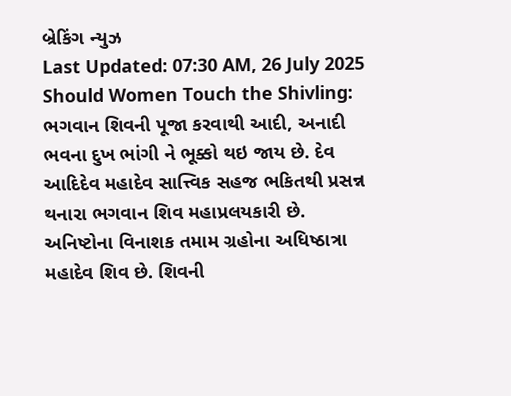બ્રેકિંગ ન્યુઝ
Last Updated: 07:30 AM, 26 July 2025
Should Women Touch the Shivling: ભગવાન શિવની પૂજા કરવાથી આદી, અનાદી ભવના દુખ ભાંગી ને ભૂક્કો થઇ જાય છે. દેવ આદિદેવ મહાદેવ સાત્ત્વિક સહજ ભકિતથી પ્રસન્ન થનારા ભગવાન શિવ મહાપ્રલયકારી છે. અનિષ્ટોના વિનાશક તમામ ગ્રહોના અધિષ્ઠાત્રા મહાદેવ શિવ છે. શિવની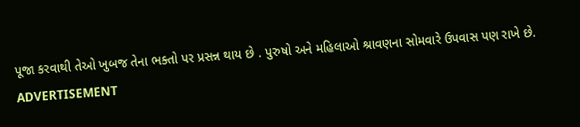પૂજા કરવાથી તેઓ ખુબજ તેના ભક્તો પર પ્રસન્ન થાય છે . પુરુષો અને મહિલાઓ શ્રાવણના સોમવારે ઉપવાસ પણ રાખે છે.
ADVERTISEMENT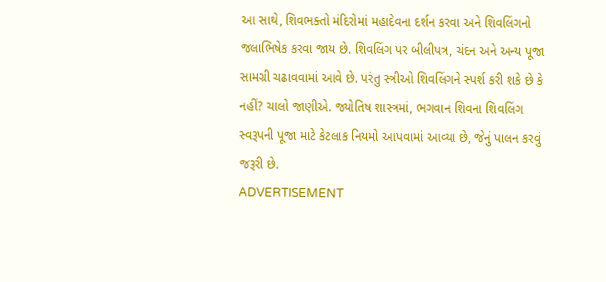આ સાથે, શિવભક્તો મંદિરોમાં મહાદેવના દર્શન કરવા અને શિવલિંગનો જલાભિષેક કરવા જાય છે. શિવલિંગ પર બીલીપત્ર, ચંદન અને અન્ય પૂજા સામગ્રી ચઢાવવામાં આવે છે. પરંતુ સ્ત્રીઓ શિવલિંગને સ્પર્શ કરી શકે છે કે નહીં? ચાલો જાણીએ. જ્યોતિષ શાસ્ત્રમાં, ભગવાન શિવના શિવલિંગ સ્વરૂપની પૂજા માટે કેટલાક નિયમો આપવામાં આવ્યા છે, જેનું પાલન કરવું જરૂરી છે.
ADVERTISEMENT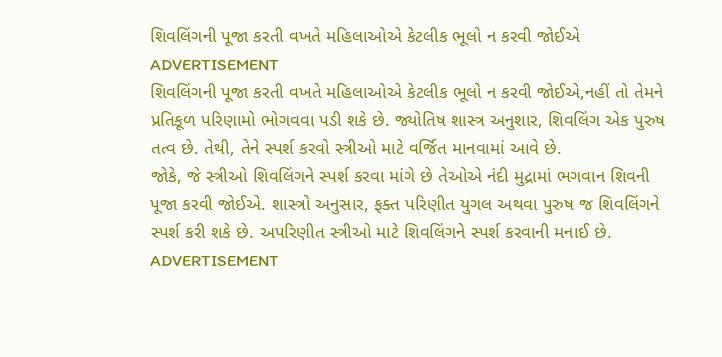શિવલિંગની પૂજા કરતી વખતે મહિલાઓએ કેટલીક ભૂલો ન કરવી જોઈએ
ADVERTISEMENT
શિવલિંગની પૂજા કરતી વખતે મહિલાઓએ કેટલીક ભૂલો ન કરવી જોઈએ,નહીં તો તેમને પ્રતિકૂળ પરિણામો ભોગવવા પડી શકે છે. જ્યોતિષ શાસ્ત્ર અનુશાર, શિવલિંગ એક પુરુષ તત્વ છે. તેથી, તેને સ્પર્શ કરવો સ્ત્રીઓ માટે વર્જિત માનવામાં આવે છે.
જોકે, જે સ્ત્રીઓ શિવલિંગને સ્પર્શ કરવા માંગે છે તેઓએ નંદી મુદ્રામાં ભગવાન શિવની પૂજા કરવી જોઈએ. શાસ્ત્રો અનુસાર, ફક્ત પરિણીત યુગલ અથવા પુરુષ જ શિવલિંગને સ્પર્શ કરી શકે છે. અપરિણીત સ્ત્રીઓ માટે શિવલિંગને સ્પર્શ કરવાની મનાઈ છે.
ADVERTISEMENT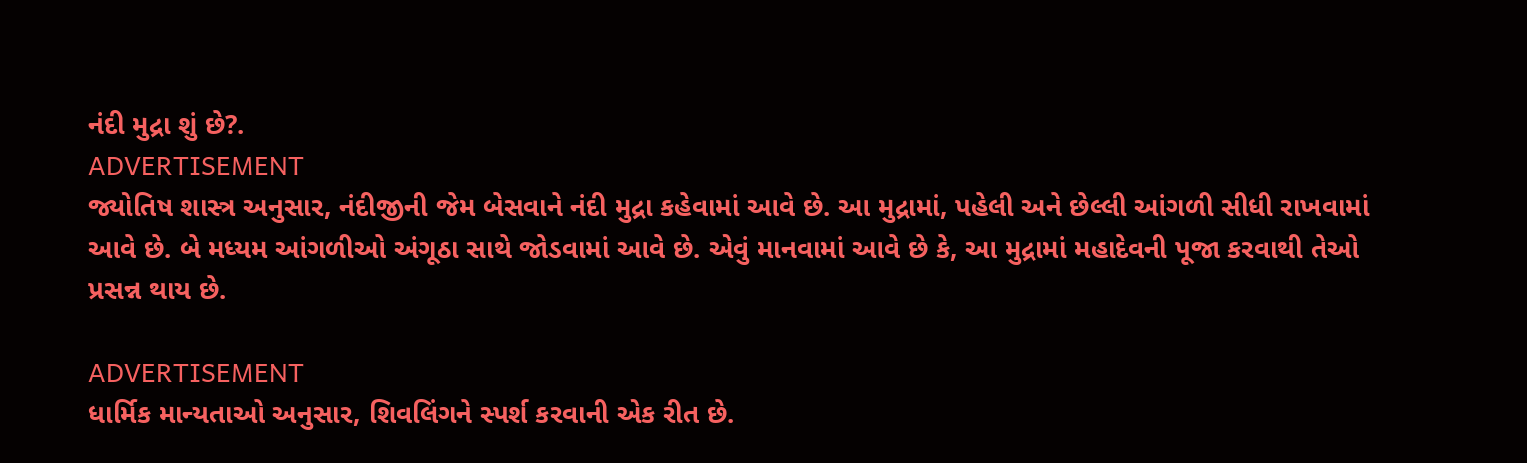નંદી મુદ્રા શું છે?.
ADVERTISEMENT
જ્યોતિષ શાસ્ત્ર અનુસાર, નંદીજીની જેમ બેસવાને નંદી મુદ્રા કહેવામાં આવે છે. આ મુદ્રામાં, પહેલી અને છેલ્લી આંગળી સીધી રાખવામાં આવે છે. બે મધ્યમ આંગળીઓ અંગૂઠા સાથે જોડવામાં આવે છે. એવું માનવામાં આવે છે કે, આ મુદ્રામાં મહાદેવની પૂજા કરવાથી તેઓ પ્રસન્ન થાય છે.

ADVERTISEMENT
ધાર્મિક માન્યતાઓ અનુસાર, શિવલિંગને સ્પર્શ કરવાની એક રીત છે.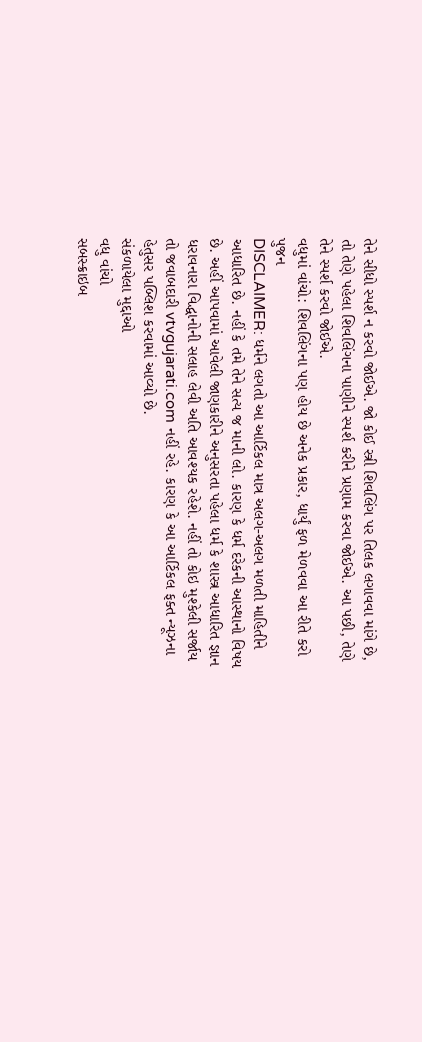તેને સીધો સ્પર્શ ન કરવો જોઈએ. જો કોઈ સ્ત્રી શિવલિંગ પર તિલક લગાવવા માંગે છે, તો તેણે પહેલા શિવલિંગના પાણીને સ્પર્શ કરીને પ્રણામ કરવા જોઈએ. આ પછી, તેણે તેને સ્પર્શ કરવો જોઈએ.
વધુમાં વાંચો: શિવલિંગના પણ હોય છે અનેક પ્રકાર, ધાર્યું ફળ મેળવવા આ રીતે કરો પુજન
DISCLAIMER: ધર્મને લગતો આ આર્ટિકલ માત્ર અલગ-અલગ મળતી માહિતીને આધારિત છે. નહીં કે તમે તેને સત્ય જ માની લો. કારણ કે ધર્મ દરેકની આસ્થાનો વિષય છે. અહીં આપવામાં આવેલી જાણકારીને અનુસરતા પહેલા ધર્મ કે શાસ્ત્ર આધારિત જ્ઞાન ધરાવનારા વિદ્ધાનોની સલાહ લેવી અતિ આવશ્યક રહેશે. નહીં તો કોઇ મુશ્કેલી સર્જાય તો જવાબદારી vtvgujarati.com નહીં રહે. કારણ કે આ આર્ટિકલ ફક્ત ન્યૂઝના હેતુસર પબ્લિશ કરવામાં આવ્યો છે.
સંકળાયેલા મુદ્દાઓ
વધુ વાંચો
સબસ્ક્રાઇબ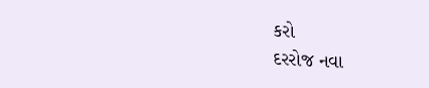કરો
દરરોજ નવા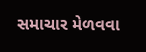સમાચાર મેળવવા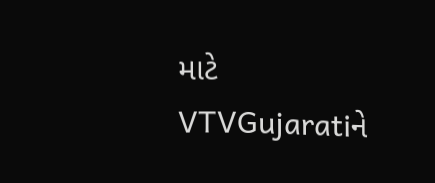માટે VTVGujaratiને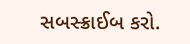સબસ્ક્રાઈબ કરો.